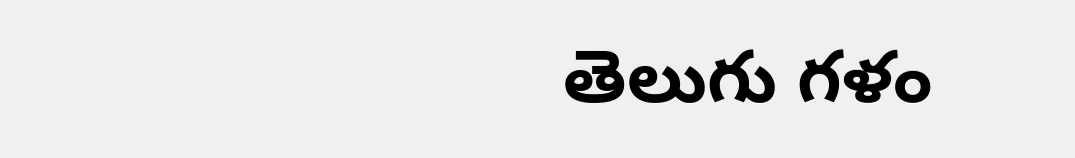తెలుగు గళం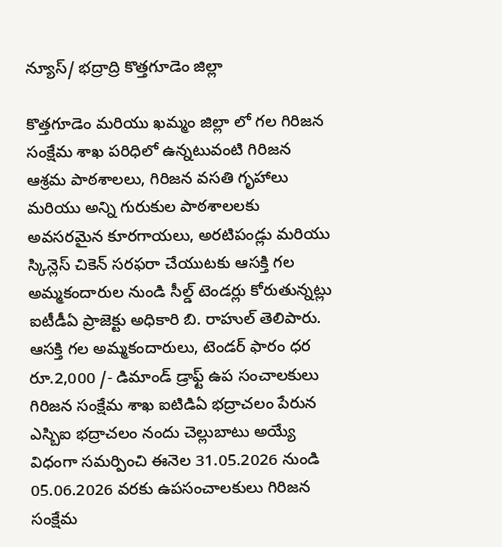న్యూస్/ భద్రాద్రి కొత్తగూడెం జిల్లా

కొత్తగూడెం మరియు ఖమ్మం జిల్లా లో గల గిరిజన సంక్షేమ శాఖ పరిధిలో ఉన్నటువంటి గిరిజన ఆశ్రమ పాఠశాలలు, గిరిజన వసతి గృహాలు మరియు అన్ని గురుకుల పాఠశాలలకు అవసరమైన కూరగాయలు, అరటిపండ్లు మరియు స్కిన్లెస్ చికెన్ సరఫరా చేయుటకు ఆసక్తి గల అమ్మకందారుల నుండి సీల్డ్ టెండర్లు కోరుతున్నట్లు ఐటీడీఏ ప్రాజెక్టు అధికారి బి. రాహుల్ తెలిపారు.
ఆసక్తి గల అమ్మకందారులు, టెండర్ ఫారం ధర రూ.2,000 /- డిమాండ్ డ్రాఫ్ట్ ఉప సంచాలకులు గిరిజన సంక్షేమ శాఖ ఐటిడిఏ భద్రాచలం పేరున ఎస్బిఐ భద్రాచలం నందు చెల్లుబాటు అయ్యే విధంగా సమర్పించి ఈనెల 31.05.2026 నుండి 05.06.2026 వరకు ఉపసంచాలకులు గిరిజన సంక్షేమ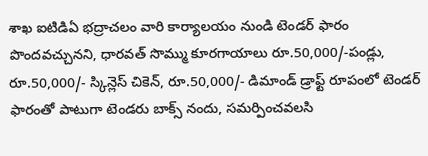శాఖ ఐటిడిఏ భద్రాచలం వారి కార్యాలయం నుండి టెండర్ ఫారం పొందవచ్చునని, ధారవత్ సొమ్ము కూరగాయాలు రూ.50,000/-పండ్లు, రూ.50,000/- స్కిన్లెస్ చికెన్, రూ.50,000/- డిమాండ్ డ్రాఫ్ట్ రూపంలో టెండర్ ఫారంతో పాటుగా టెండరు బాక్స్ నందు, సమర్పించవలసి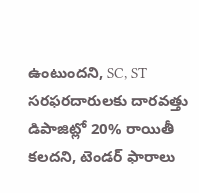ఉంటుందని, SC, ST సరఫరదారులకు దారవత్తు డిపాజిట్లో 20% రాయితీ కలదని, టెండర్ ఫారాలు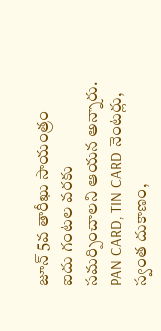జూన్ 5వ తారీఖు సాయంత్రం ఐదు గంటల వరకు సమర్పించాలని ఆయన అన్నారు.
PAN CARD, TIN CARD నెంటర్లు, స్వంత దుకాణం,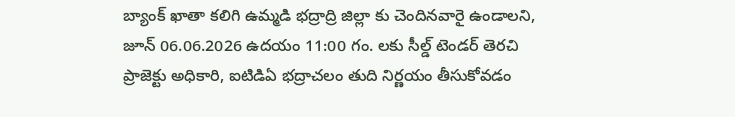బ్యాంక్ ఖాతా కలిగి ఉమ్మడి భద్రాద్రి జిల్లా కు చెందినవారై ఉండాలని, జూన్ 06.06.2026 ఉదయం 11:00 గం. లకు సీల్డ్ టెండర్ తెరచి ప్రాజెక్టు అధికారి, ఐటిడిఏ భద్రాచలం తుది నిర్ణయం తీసుకోవడం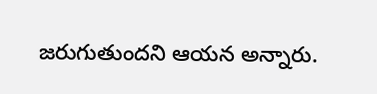జరుగుతుందని ఆయన అన్నారు.